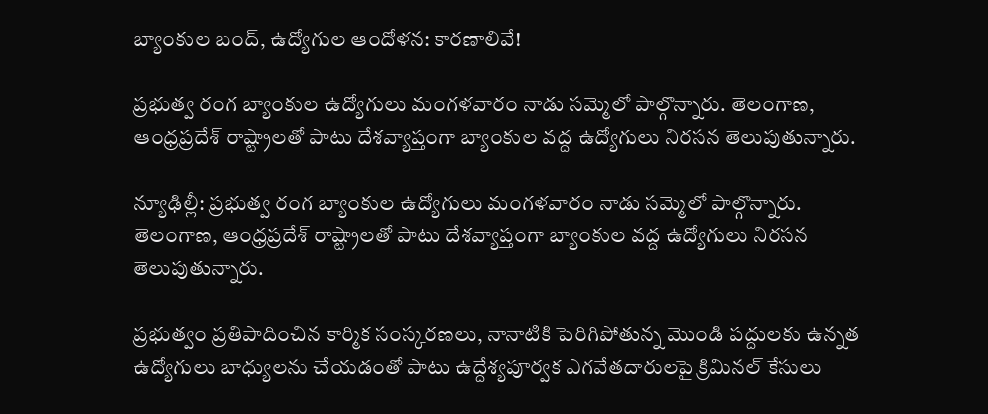బ్యాంకుల బంద్, ఉద్యోగుల ఆందోళన: కారణాలివే!

ప్రభుత్వ రంగ బ్యాంకుల ఉద్యోగులు మంగళవారం నాడు సమ్మెలో పాల్గొన్నారు. తెలంగాణ, ఆంధ్రప్రదేశ్ రాష్ట్రాలతో పాటు దేశవ్యాప్తంగా బ్యాంకుల వద్ద ఉద్యోగులు నిరసన తెలుపుతున్నారు.

న్యూఢిల్లీ: ప్రభుత్వ రంగ బ్యాంకుల ఉద్యోగులు మంగళవారం నాడు సమ్మెలో పాల్గొన్నారు. తెలంగాణ, ఆంధ్రప్రదేశ్ రాష్ట్రాలతో పాటు దేశవ్యాప్తంగా బ్యాంకుల వద్ద ఉద్యోగులు నిరసన తెలుపుతున్నారు.

ప్రభుత్వం ప్రతిపాదించిన కార్మిక సంస్కరణలు, నానాటికి పెరిగిపోతున్న మొండి పద్దులకు ఉన్నత ఉద్యోగులు బాధ్యులను చేయడంతో పాటు ఉద్దేశ్యపూర్వక ఎగవేతదారులపై క్రిమినల్ కేసులు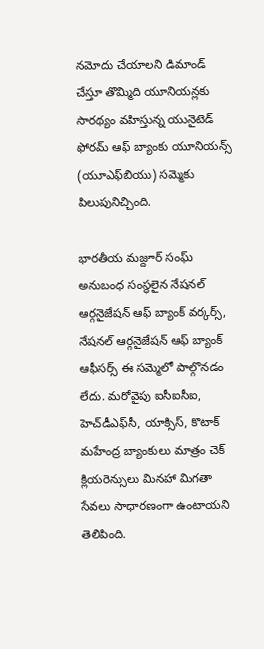నమోదు చేయాలని డిమాండ్ చేస్తూ తొమ్మిది యూనియన్లకు సారథ్యం వహిస్తున్న యునైటెడ్ ఫోరమ్ ఆఫ్ బ్యాంకు యూనియన్స్ (యూఎఫ్‌బియు) సమ్మెకు పిలుపునిచ్చింది.

భారతీయ మజ్దూర్ సంఘ్ అనుబంధ సంస్థలైన నేషనల్ ఆర్గనైజేషన్ ఆఫ్ బ్యాంక్ వర్కర్స్, నేషనల్ ఆర్గనైజేషన్ ఆఫ్ బ్యాంక్ ఆఫీసర్స్ ఈ సమ్మెలో పాల్గొనడం లేదు. మరోవైపు ఐసీఐసీఐ, హెచ్‌డీఎఫ్‌సీ, యాక్సిస్, కొటాక్ మహేంద్ర బ్యాంకులు మాత్రం చెక్ క్లియరెన్సులు మినహా మిగతా సేవలు సాధారణంగా ఉంటాయని తెలిపింది.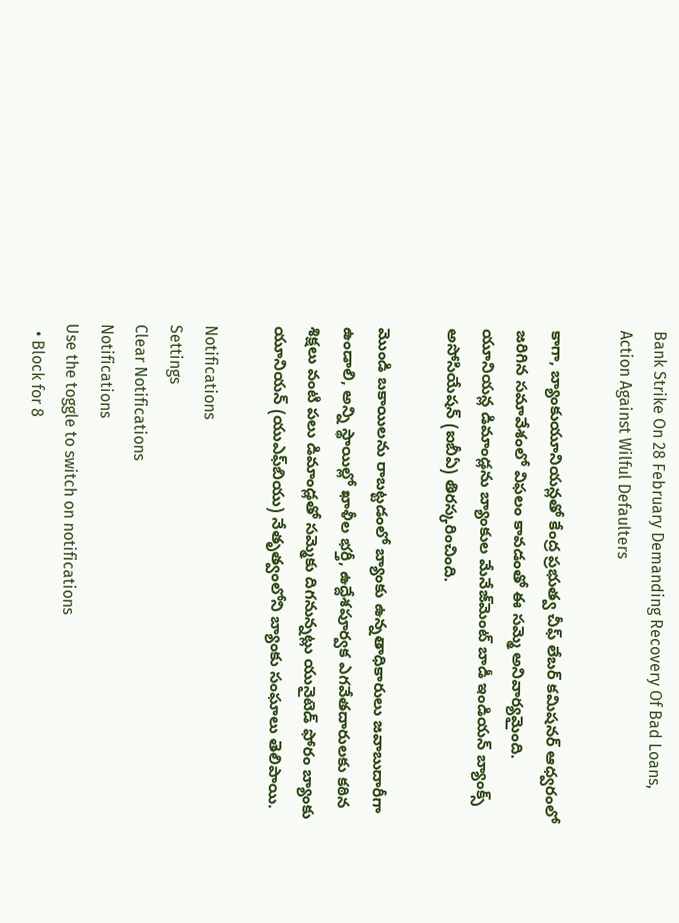Bank Strike On 28 February Demanding Recovery Of Bad Loans, Action Against Wilful Defaulters

కాగా, బ్యాంకుయూనియన్లతో కేంద్ర ప్రభుత్వ చీఫ్ లేబర్ కమిషనర్ ఆధ్వరంలో జరిగిన సమావేశంలో విఫలం కావడంతో ఈ సమ్మె అనివార్యమైంది. యూనియన్ల డిమాండ్లను బ్యాంకుల మేనేజ్‌మెంట్‌ బాడీ ఇండియన్ బ్యాంక్స్ అసోసియేషన్ (ఐబీఏ) తిరస్కరించింది.

మొండి బకాయిలను రాబట్టడంలో బ్యాంకు ఉన్నతాధికారులు జవాబుదారీగా ఉండాలి, అన్ని స్థాయిల్లో ఖాళీల భర్తీ, ఉద్దేశపూర్వక ఎగవేతదారులకు కఠిన శిక్షలు వంటి పలు డిమాండ్లతో సమ్మెకు దిగనున్నట్లు యునైటెడ్ ఫోరం బ్యాంకు యూనియన్ (యుఎఫ్‌బియు) నేతృత్వంలోని బ్యాంకు సంఘాలు తెలిపాయి.

Notifications
Settings
Clear Notifications
Notifications
Use the toggle to switch on notifications
  • Block for 8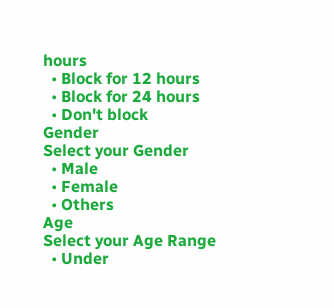hours
  • Block for 12 hours
  • Block for 24 hours
  • Don't block
Gender
Select your Gender
  • Male
  • Female
  • Others
Age
Select your Age Range
  • Under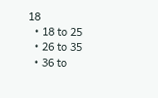18
  • 18 to 25
  • 26 to 35
  • 36 to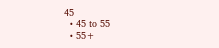45
  • 45 to 55
  • 55+